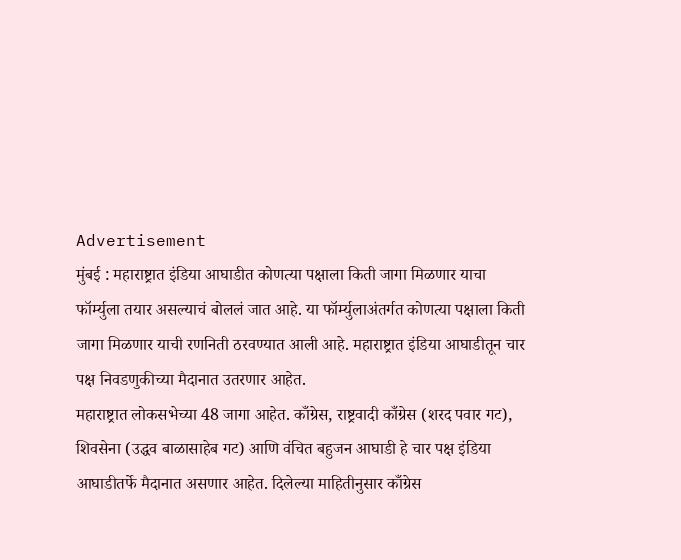Advertisement
मुंबई : महाराष्ट्रात इंडिया आघाडीत कोणत्या पक्षाला किती जागा मिळणार याचा फॉर्म्युला तयार असल्याचं बोललं जात आहे. या फॉर्म्युलाअंतर्गत कोणत्या पक्षाला किती जागा मिळणार याची रणनिती ठरवण्यात आली आहे. महाराष्ट्रात इंडिया आघाडीतून चार पक्ष निवडणुकीच्या मैदानात उतरणार आहेत.
महाराष्ट्रात लोकसभेच्या 48 जागा आहेत. काँग्रेस, राष्ट्रवादी काँग्रेस (शरद पवार गट), शिवसेना (उद्धव बाळासाहेब गट) आणि वंचित बहुजन आघाडी हे चार पक्ष इंडिया आघाडीतर्फे मैदानात असणार आहेत. दिलेल्या माहितीनुसार काँग्रेस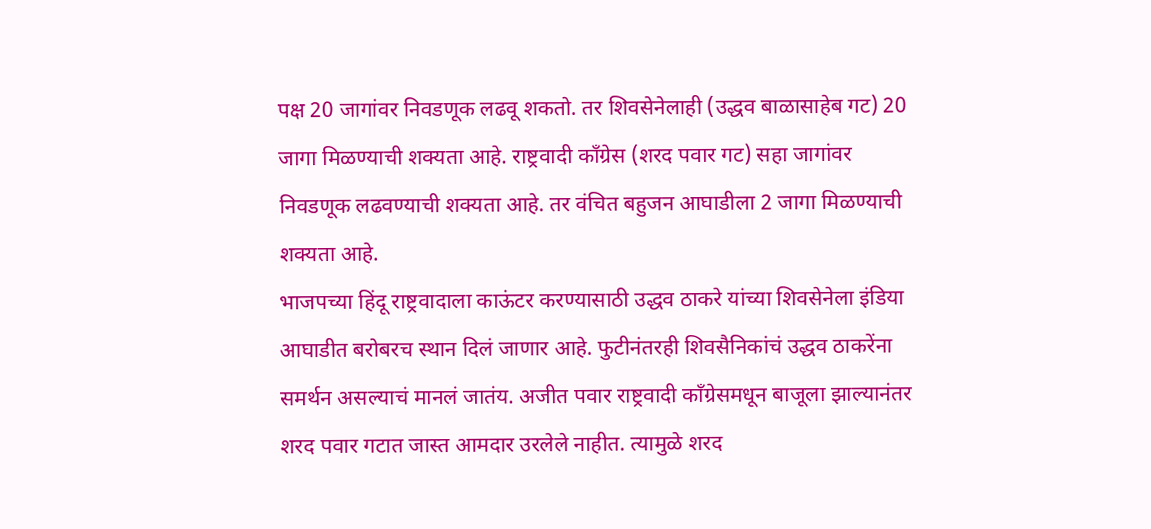पक्ष 20 जागांवर निवडणूक लढवू शकतो. तर शिवसेनेलाही (उद्धव बाळासाहेब गट) 20 जागा मिळण्याची शक्यता आहे. राष्ट्रवादी काँग्रेस (शरद पवार गट) सहा जागांवर निवडणूक लढवण्याची शक्यता आहे. तर वंचित बहुजन आघाडीला 2 जागा मिळण्याची शक्यता आहे.
भाजपच्या हिंदू राष्ट्रवादाला काऊंटर करण्यासाठी उद्धव ठाकरे यांच्या शिवसेनेला इंडिया आघाडीत बरोबरच स्थान दिलं जाणार आहे. फुटीनंतरही शिवसैनिकांचं उद्धव ठाकरेंना समर्थन असल्याचं मानलं जातंय. अजीत पवार राष्ट्रवादी काँग्रेसमधून बाजूला झाल्यानंतर शरद पवार गटात जास्त आमदार उरलेले नाहीत. त्यामुळे शरद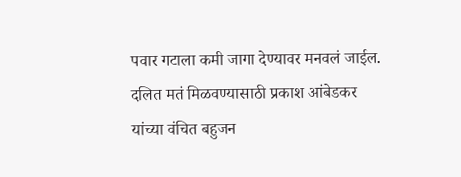पवार गटाला कमी जागा देण्यावर मनवलं जाईल. दलित मतं मिळवण्यासाठी प्रकाश आंबेडकर यांच्या वंचित बहुजन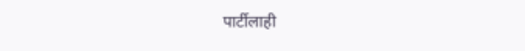पार्टीलाही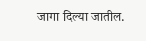जागा दिल्या जातील.